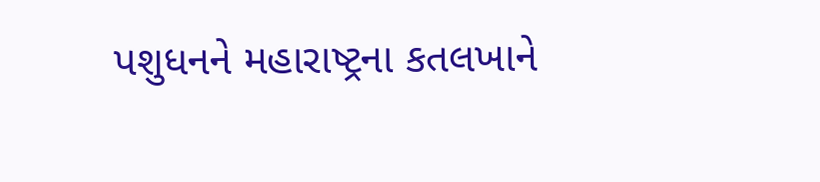પશુધનને મહારાષ્ટ્રના કતલખાને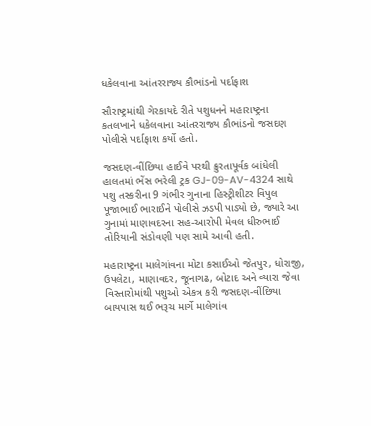ધકેલવાના આંતરરાજ્ય કૌભાંડનો પર્દાફાશ

સૌરાષ્ટ્રમાંથી ગેરકાયદે રીતે પશુધનને મહારાષ્ટ્રના કતલખાને ધકેલવાના આંતરરાજ્ય કૌભાંડનો જસદણ પોલીસે પર્દાફાશ કર્યો હતો.

જસદણ-વીંછિયા હાઈવે પરથી ક્રુરતાપૂર્વક બાંધેલી હાલતમાં ભેંસ ભરેલી ટ્રક GJ-09-AV-4324 સાથે પશુ તસ્કરીના 9 ગંભીર ગુનાના હિસ્ટ્રીશીટર વિપુલ પૂજાભાઈ ભારાઈને પોલીસે ઝડપી પાડ્યો છે, જ્યારે આ ગુનામાં માણાવદરના સહ-આરોપી મેવલ ધીરુભાઈ તોરિયાની સંડોવણી પણ સામે આવી હતી.

મહારાષ્ટ્રના માલેગાંવના મોટા કસાઈઓ જેતપુર, ધોરાજી, ઉપલેટા, માણાવદર, જૂનાગઢ, બોટાદ અને વ્યારા જેવા વિસ્તારોમાંથી પશુઓ એકત્ર કરી જસદણ-વીંછિયા બાયપાસ થઈ ભરૂચ માર્ગે માલેગાંવ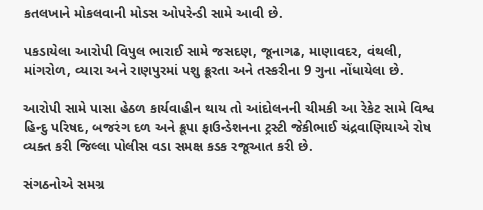કતલખાને મોકલવાની મોડસ ઓપરેન્ડી સામે આવી છે.

પકડાયેલા આરોપી વિપુલ ભારાઈ સામે જસદણ, જૂનાગઢ, માણાવદર, વંથલી, માંગરોળ, વ્યારા અને રાણપુરમાં પશુ ક્રૂરતા અને તસ્કરીના 9 ગુના નોંધાયેલા છે.

આરોપી સામે પાસા હેઠળ કાર્યવાહીન થાય તો આંદોલનની ચીમકી આ રેકેટ સામે વિશ્વ હિન્દુ પરિષદ, બજરંગ દળ અને ક્રૂપા ફાઉન્ડેશનના ટ્રસ્ટી જેકીભાઈ ચંદ્રવાણિયાએ રોષ વ્યક્ત કરી જિલ્લા પોલીસ વડા સમક્ષ કડક રજૂઆત કરી છે.

સંગઠનોએ સમગ્ર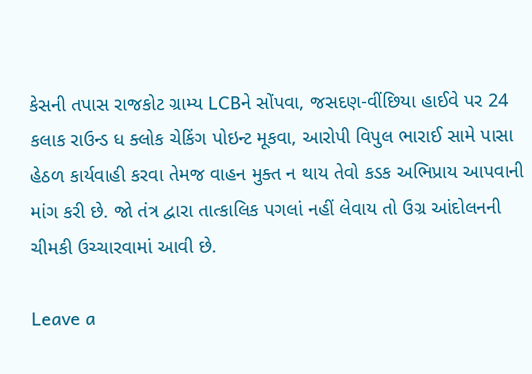કેસની તપાસ રાજકોટ ગ્રામ્ય LCBને સોંપવા, જસદણ-વીંછિયા હાઈવે પર 24 કલાક રાઉન્ડ ધ ક્લોક ચેકિંગ પોઇન્ટ મૂકવા, આરોપી વિપુલ ભારાઈ સામે પાસા હેઠળ કાર્યવાહી કરવા તેમજ વાહન મુક્ત ન થાય તેવો કડક અભિપ્રાય આપવાની માંગ કરી છે. જો તંત્ર દ્વારા તાત્કાલિક પગલાં નહીં લેવાય તો ઉગ્ર આંદોલનની ચીમકી ઉચ્ચારવામાં આવી છે.

Leave a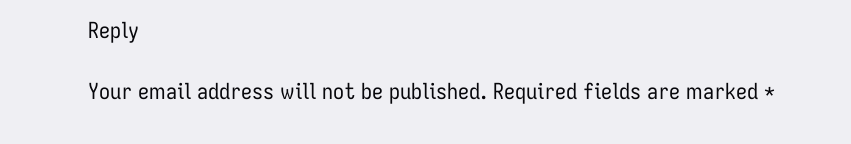Reply

Your email address will not be published. Required fields are marked *